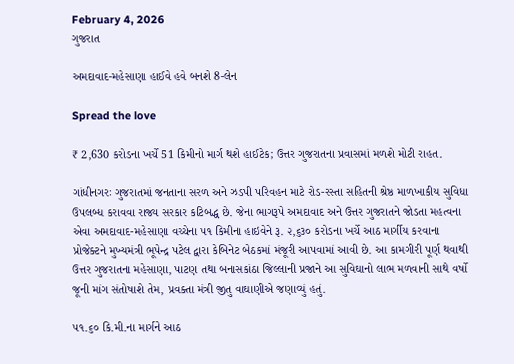February 4, 2026
ગુજરાત

અમદાવાદ-મહેસાણા હાઈવે હવે બનશે 8-લેન

Spread the love

₹ 2,630 કરોડના ખર્ચે 51 કિમીનો માર્ગ થશે હાઈટેક; ઉત્તર ગુજરાતના પ્રવાસમાં મળશે મોટી રાહત.

ગાંધીનગરઃ ગુજરાતમાં જનતાના સરળ અને ઝડપી પરિવહન માટે રોડ-રસ્તા સહિતની શ્રેષ્ઠ માળખાકીય સુવિધા ઉપલબ્ધ કરાવવા રાજ્ય સરકાર કટિબદ્ધ છે. જેના ભાગરૂપે અમદાવાદ અને ઉત્તર ગુજરાતને જોડતા મહત્વના એવા અમદાવાદ-મહેસાણા વચ્ચેના ૫૧ કિમીના હાઇવેને રૂ. ૨,૬૩૦ કરોડના ખર્ચે આઠ માર્ગીય કરવાના પ્રોજેક્ટને મુખ્યમંત્રી ભૂપેન્દ્ર પટેલ દ્વારા કેબિનેટ બેઠકમાં મંજૂરી આપવામાં આવી છે. આ કામગીરી પૂર્ણ થવાથી ઉત્તર ગુજરાતના મહેસાણા, પાટણ તથા બનાસકાંઠા જિલ્લાની પ્રજાને આ સુવિઘાનો લાભ મળવાની સાથે વર્ષો જૂની માંગ સંતોષાશે તેમ, પ્રવક્તા મંત્રી જીતુ વાઘાણીએ જણાવ્યું હતું.

૫૧.૬૦ કિ.મી.ના માર્ગને આઠ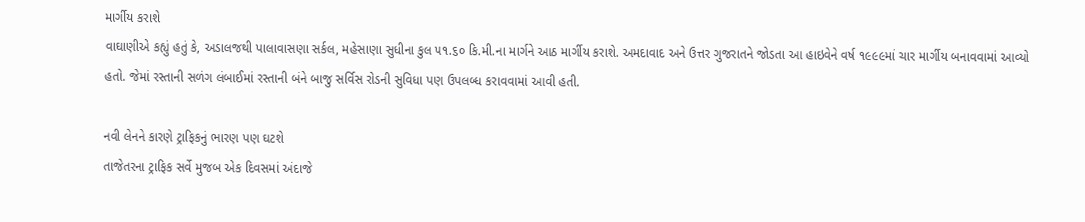માર્ગીય કરાશે
વાઘાણીએ કહ્યું હતું કે, અડાલજથી પાલાવાસણા સર્કલ, મહેસાણા સુધીના કુલ ૫૧.૬૦ કિ.મી.ના માર્ગને આઠ માર્ગીય કરાશે. અમદાવાદ અને ઉત્તર ગુજરાતને જોડતા આ હાઇવેને વર્ષ ૧૯૯૯માં ચાર માર્ગીય બનાવવામાં આવ્યો હતો. જેમાં રસ્તાની સળંગ લંબાઈમાં રસ્તાની બંને બાજુ સર્વિસ રોડની સુવિધા પણ ઉપલબ્ધ કરાવવામાં આવી હતી.

નવી લેનને કારણે ટ્રાફિકનું ભારણ પણ ઘટશે
તાજેતરના ટ્રાફિક સર્વે મુજબ એક દિવસમાં અંદાજે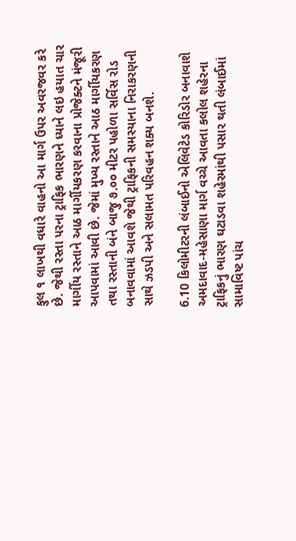કુલ ૧ લાખથી વધારે વાહનો આ માર્ગ ઉપર અવરજવર કરે છે. જેથી રસ્તા પરના ટ્રાફિક ભારણને ધ્યાને લઇ હયાત ચાર માર્ગીય રસ્તાને આઠ માર્ગીયકરણ કરવાના પ્રોજેક્ટને મંજૂરી આપવામાં આવી છે. જેમાં મુખ્ય રસ્તાને આઠ માર્ગીયકરણ તથા રસ્તાની બંને બાજુ ૭.૦૦ મીટર પહોળા સર્વિસ રોડ બનાવવામાં આવશે જેથી ટ્રાફિકની સમસ્યાના નિરાકરણની સાથે ઝડપી અને સલામત પરિવહન શક્ય બનશે.

6.10 કિલોમીટરની લંબાઈનો એલિવેટેડ કોરિડોર બનાવાશે
અમદાવાદ-મહેસાણા માર્ગ વચ્ચે આવતા કલોલ શહેરના ટ્રાફિકનું ભારણ ઘટાડવા શહેરમાંથી પસાર થતી લંબાઈમાં સામાવિષ્ટ પાંચ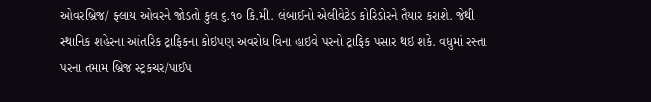ઓવરબ્રિજ/ ફ્લાય ઓવરને જોડતો કુલ ૬.૧૦ કિ.મી. લંબાઈનો એલીવેટેડ કોરિડોરને તૈયાર કરાશે. જેથી સ્થાનિક શહેરના આંતરિક ટ્રાફિકના કોઇપણ અવરોધ વિના હાઇવે પરનો ટ્રાફિક પસાર થઇ શકે. વધુમાં રસ્તા પરના તમામ બ્રિજ સ્ટ્રકચર/પાઈપ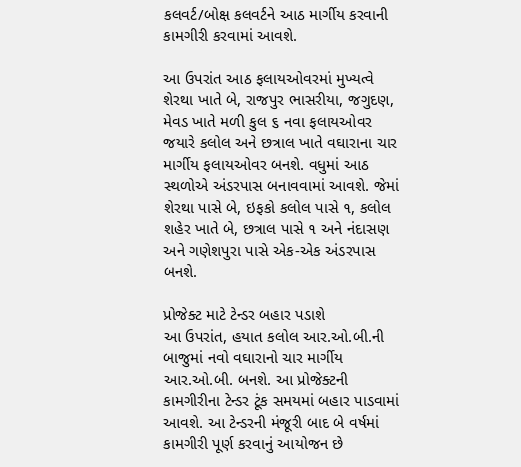કલવર્ટ/બોક્ષ કલવર્ટને આઠ માર્ગીય કરવાની કામગીરી કરવામાં આવશે.

આ ઉપરાંત આઠ ફલાયઓવરમાં મુખ્યત્વે શેરથા ખાતે બે, રાજપુર ભાસરીયા, જગુદણ, મેવડ ખાતે મળી કુલ ૬ નવા ફલાયઓવર જયારે કલોલ અને છત્રાલ ખાતે વઘારાના ચાર માર્ગીય ફલાયઓવર બનશે. વધુમાં આઠ સ્થળોએ અંડરપાસ બનાવવામાં આવશે. જેમાં શેરથા પાસે બે, ઇફકો કલોલ પાસે ૧, કલોલ શહેર ખાતે બે, છત્રાલ પાસે ૧ અને નંદાસણ અને ગણેશપુરા પાસે એક-એક અંડરપાસ બનશે.

પ્રોજેક્ટ માટે ટેન્ડર બહાર પડાશે
આ ઉપરાંત, હયાત કલોલ આર.ઓ.બી.ની બાજુમાં નવો વઘારાનો ચાર માર્ગીય આર.ઓ.બી. બનશે. આ પ્રોજેક્ટની કામગીરીના ટેન્ડર ટૂંક સમયમાં બહાર પાડવામાં આવશે. આ ટેન્ડરની મંજૂરી બાદ બે વર્ષમાં કામગીરી પૂર્ણ કરવાનું આયોજન છે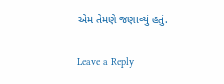એમ તેમણે જણાવ્યું હતું.

Leave a Reply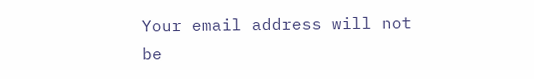Your email address will not be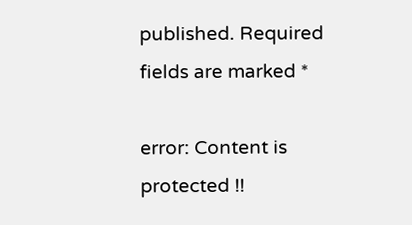published. Required fields are marked *

error: Content is protected !!